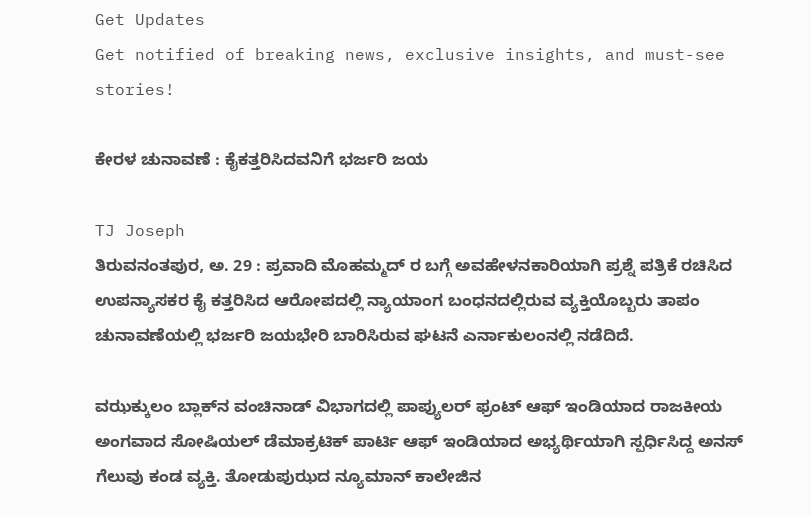Get Updates
Get notified of breaking news, exclusive insights, and must-see stories!

ಕೇರಳ ಚುನಾವಣೆ : ಕೈಕತ್ತರಿಸಿದವನಿಗೆ ಭರ್ಜರಿ ಜಯ

TJ Joseph
ತಿರುವನಂತಪುರ, ಅ. 29 : ಪ್ರವಾದಿ ಮೊಹಮ್ಮದ್‌ ರ ಬಗ್ಗೆ ಅವಹೇಳನಕಾರಿಯಾಗಿ ಪ್ರಶ್ನೆ ಪತ್ರಿಕೆ ರಚಿಸಿದ ಉಪನ್ಯಾಸಕರ ಕೈ ಕತ್ತರಿಸಿದ ಆರೋಪದಲ್ಲಿ ನ್ಯಾಯಾಂಗ ಬಂಧನದಲ್ಲಿರುವ ವ್ಯಕ್ತಿಯೊಬ್ಬರು ತಾಪಂ ಚುನಾವಣೆಯಲ್ಲಿ ಭರ್ಜರಿ ಜಯಭೇರಿ ಬಾರಿಸಿರುವ ಘಟನೆ ಎರ್ನಾಕುಲಂನಲ್ಲಿ ನಡೆದಿದೆ.

ವಝಕ್ಕುಲಂ ಬ್ಲಾಕ್‌ನ ವಂಚಿನಾಡ್ ವಿಭಾಗದಲ್ಲಿ ಪಾಪ್ಯುಲರ್ ಫ್ರಂಟ್ ಆಫ್ ಇಂಡಿಯಾದ ರಾಜಕೀಯ ಅಂಗವಾದ ಸೋಷಿಯಲ್ ಡೆಮಾಕ್ರಟಿಕ್ ಪಾರ್ಟಿ ಆಫ್ ಇಂಡಿಯಾದ ಅಭ್ಯರ್ಥಿಯಾಗಿ ಸ್ಪರ್ಧಿಸಿದ್ದ ಅನಸ್ ಗೆಲುವು ಕಂಡ ವ್ಯಕ್ತಿ. ತೋಡುಪುಝದ ನ್ಯೂಮಾನ್ ಕಾಲೇಜಿನ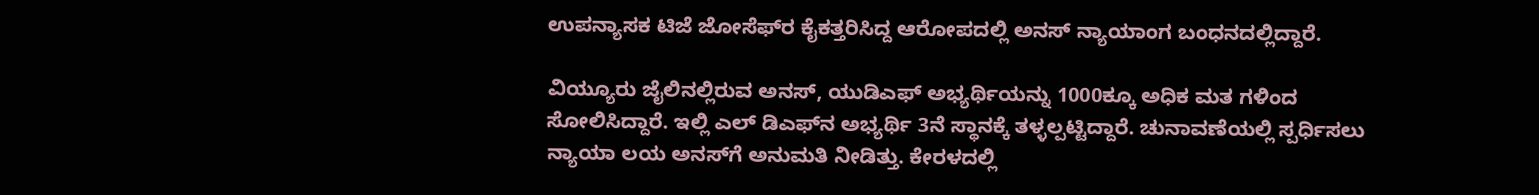ಉಪನ್ಯಾಸಕ ಟಿಜೆ ಜೋಸೆಫ್‌ರ ಕೈಕತ್ತರಿಸಿದ್ದ ಆರೋಪದಲ್ಲಿ ಅನಸ್ ನ್ಯಾಯಾಂಗ ಬಂಧನದಲ್ಲಿದ್ದಾರೆ.

ವಿಯ್ಯೂರು ಜೈಲಿನಲ್ಲಿರುವ ಅನಸ್, ಯುಡಿಎಫ್ ಅಭ್ಯರ್ಥಿಯನ್ನು 1000ಕ್ಕೂ ಅಧಿಕ ಮತ ಗಳಿಂದ ಸೋಲಿಸಿದ್ದಾರೆ. ಇಲ್ಲಿ ಎಲ್‌ ಡಿಎಫ್‌ನ ಅಭ್ಯರ್ಥಿ 3ನೆ ಸ್ಥಾನಕ್ಕೆ ತಳ್ಳಲ್ಪಟ್ಟಿದ್ದಾರೆ. ಚುನಾವಣೆಯಲ್ಲಿ ಸ್ಪರ್ಧಿಸಲು ನ್ಯಾಯಾ ಲಯ ಅನಸ್‌ಗೆ ಅನುಮತಿ ನೀಡಿತ್ತು. ಕೇರಳದಲ್ಲಿ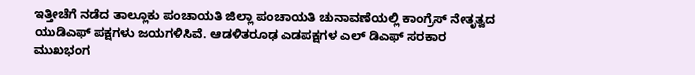ಇತ್ತೀಚೆಗೆ ನಡೆದ ತಾಲ್ಲೂಕು ಪಂಚಾಯತಿ ಜಿಲ್ಲಾ ಪಂಚಾಯತಿ ಚುನಾವಣೆಯಲ್ಲಿ ಕಾಂಗ್ರೆಸ್ ನೇತೃತ್ವದ ಯುಡಿಎಫ್ ಪಕ್ಷಗಳು ಜಯಗಳಿಸಿವೆ. ಆಡಳಿತರೂಢ ಎಡಪಕ್ಷಗಳ ಎಲ್ ಡಿಎಫ್ ಸರಕಾರ ಮುಖಭಂಗ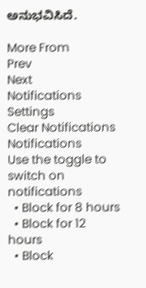ಅನುಭವಿಸಿದೆ.

More From
Prev
Next
Notifications
Settings
Clear Notifications
Notifications
Use the toggle to switch on notifications
  • Block for 8 hours
  • Block for 12 hours
  • Block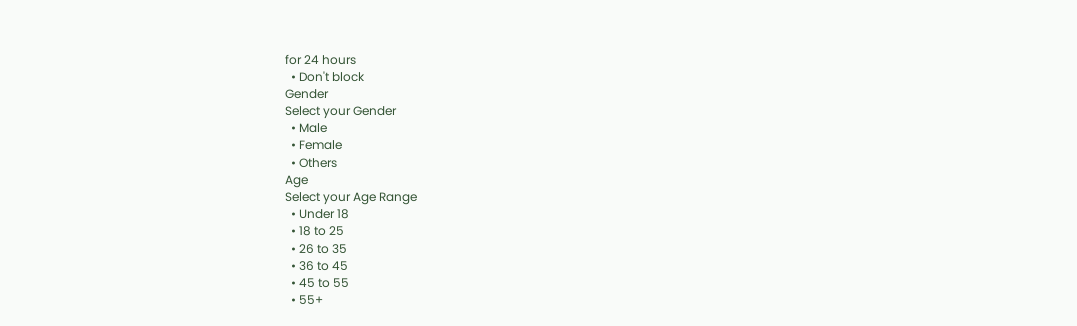for 24 hours
  • Don't block
Gender
Select your Gender
  • Male
  • Female
  • Others
Age
Select your Age Range
  • Under 18
  • 18 to 25
  • 26 to 35
  • 36 to 45
  • 45 to 55
  • 55+